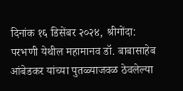दिनांक १६ डिसेंबर २०२४, श्रीगोंदा:
परभणी येथील महामानव डॉ. बाबासाहेब आंबेडकर यांच्या पुतळ्याजवळ ठेवलेल्या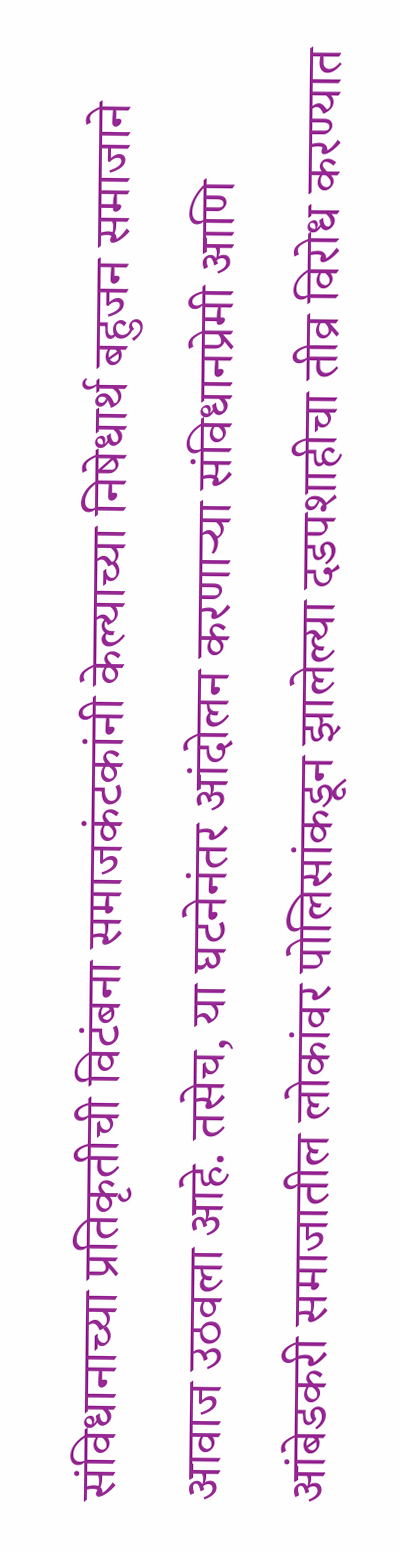संविधानाच्या प्रतिकृतीची विटंबना समाजकंटकांनी केल्याच्या निषेधार्थ बहुजन समाजाने आवाज उठवला आहे. तसेच, या घटनेनंतर आंदोलन करणाऱ्या संविधानप्रेमी आणि आंबेडकरी समाजातील लोकांवर पोलिसांकडून झालेल्या दडपशाहीचा तीव्र विरोध करण्यात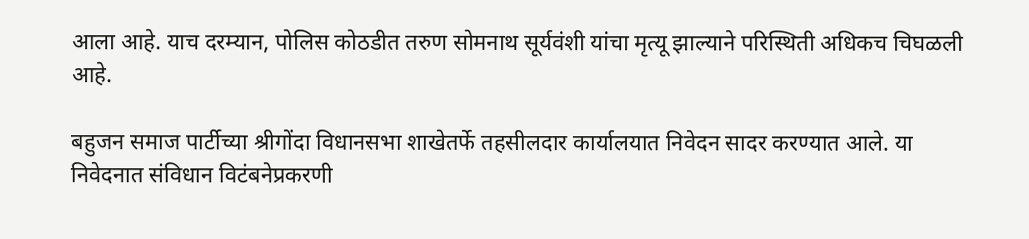आला आहे. याच दरम्यान, पोलिस कोठडीत तरुण सोमनाथ सूर्यवंशी यांचा मृत्यू झाल्याने परिस्थिती अधिकच चिघळली आहे.

बहुजन समाज पार्टीच्या श्रीगोंदा विधानसभा शाखेतर्फे तहसीलदार कार्यालयात निवेदन सादर करण्यात आले. या निवेदनात संविधान विटंबनेप्रकरणी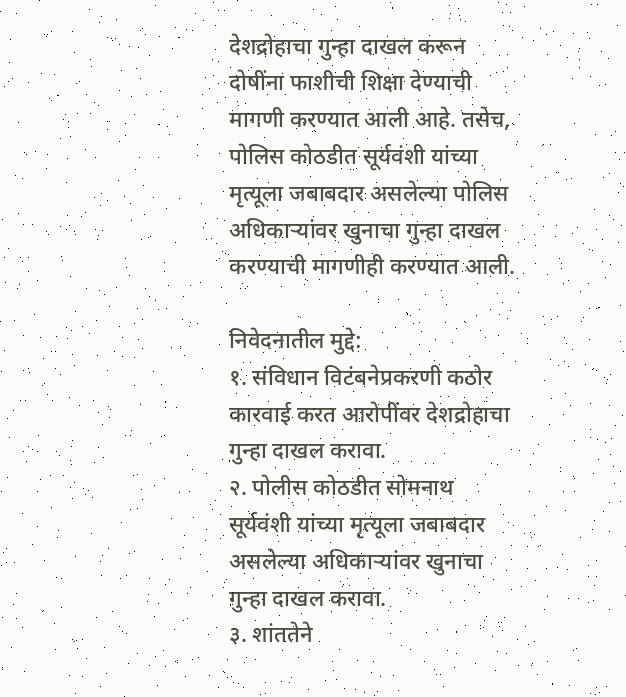देशद्रोहाचा गुन्हा दाखल करून दोषींना फाशीची शिक्षा देण्याची मागणी करण्यात आली आहे. तसेच, पोलिस कोठडीत सूर्यवंशी यांच्या मृत्यूला जबाबदार असलेल्या पोलिस अधिकाऱ्यांवर खुनाचा गुन्हा दाखल करण्याची मागणीही करण्यात आली.

निवेदनातील मुद्दे:
१. संविधान विटंबनेप्रकरणी कठोर कारवाई करत आरोपींवर देशद्रोहाचा गुन्हा दाखल करावा.
२. पोलीस कोठडीत सोमनाथ सूर्यवंशी यांच्या मृत्यूला जबाबदार असलेल्या अधिकाऱ्यांवर खुनाचा गुन्हा दाखल करावा.
३. शांततेने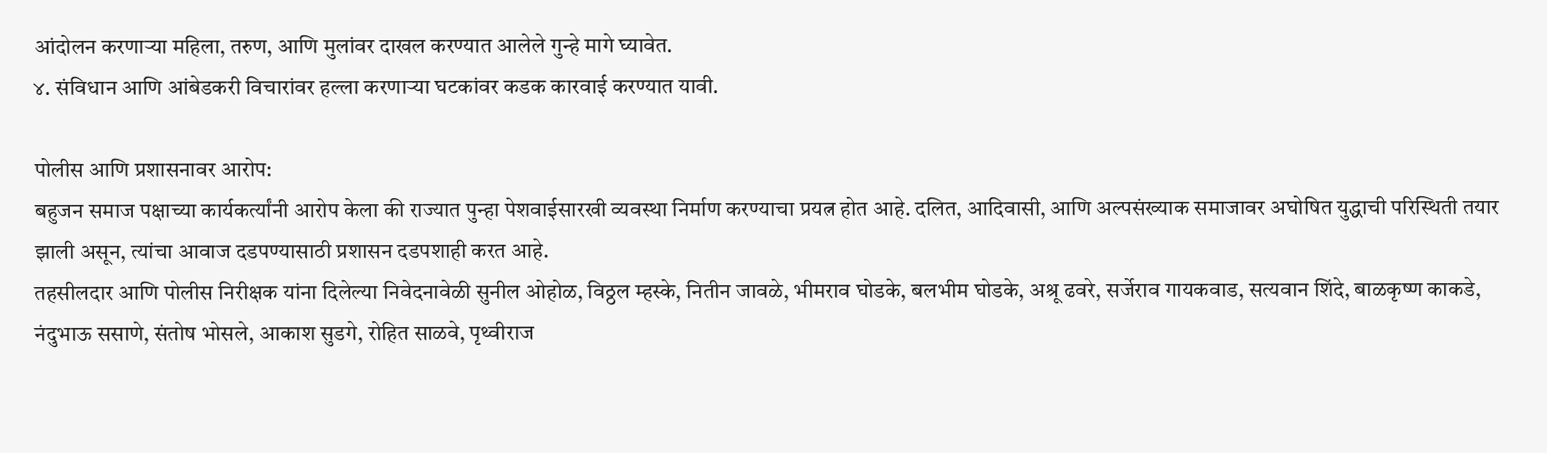आंदोलन करणाऱ्या महिला, तरुण, आणि मुलांवर दाखल करण्यात आलेले गुन्हे मागे घ्यावेत.
४. संविधान आणि आंबेडकरी विचारांवर हल्ला करणाऱ्या घटकांवर कडक कारवाई करण्यात यावी.

पोलीस आणि प्रशासनावर आरोप:
बहुजन समाज पक्षाच्या कार्यकर्त्यांनी आरोप केला की राज्यात पुन्हा पेशवाईसारखी व्यवस्था निर्माण करण्याचा प्रयत्न होत आहे. दलित, आदिवासी, आणि अल्पसंख्याक समाजावर अघोषित युद्धाची परिस्थिती तयार झाली असून, त्यांचा आवाज दडपण्यासाठी प्रशासन दडपशाही करत आहे.
तहसीलदार आणि पोलीस निरीक्षक यांना दिलेल्या निवेदनावेळी सुनील ओहोळ, विठ्ठल म्हस्के, नितीन जावळे, भीमराव घोडके, बलभीम घोडके, अश्रू ढवरे, सर्जेराव गायकवाड, सत्यवान शिंदे, बाळकृष्ण काकडे, नंदुभाऊ ससाणे, संतोष भोसले, आकाश सुडगे, रोहित साळवे, पृथ्वीराज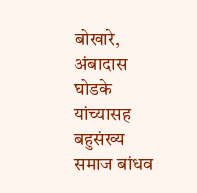बोखारे, अंबादास घोडके यांच्यासह बहुसंख्य समाज बांधव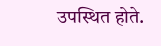उपस्थित होते.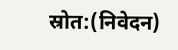स्रोत:(निवेदन)